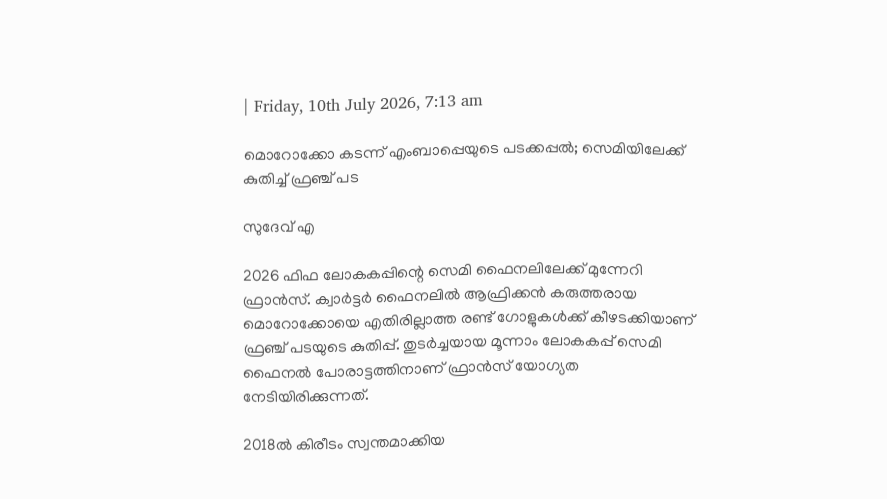| Friday, 10th July 2026, 7:13 am

മൊറോക്കോ കടന്ന് എംബാപ്പെയുടെ പടക്കപ്പൽ; സെമിയിലേക്ക് കുതിച്ച് ഫ്രഞ്ച് പട

സുദേവ് എ

2026 ഫിഫ ലോകകപ്പിന്റെ സെമി ഫൈനലിലേക്ക് മുന്നേറി ഫ്രാന്‍സ്. ക്വാര്‍ട്ടര്‍ ഫൈനലില്‍ ആഫ്രിക്കന്‍ കരുത്തരായ മൊറോക്കോയെ എതിരില്ലാത്ത രണ്ട് ഗോളുകള്‍ക്ക് കീഴടക്കിയാണ് ഫ്രഞ്ച് പടയുടെ കുതിപ്പ്. തുടര്‍ച്ചയായ മൂന്നാം ലോകകപ്പ് സെമി ഫൈനല്‍ പോരാട്ടത്തിനാണ് ഫ്രാന്‍സ് യോഗ്യത നേടിയിരിക്കുന്നത്.

2018ല്‍ കിരീടം സ്വന്തമാക്കിയ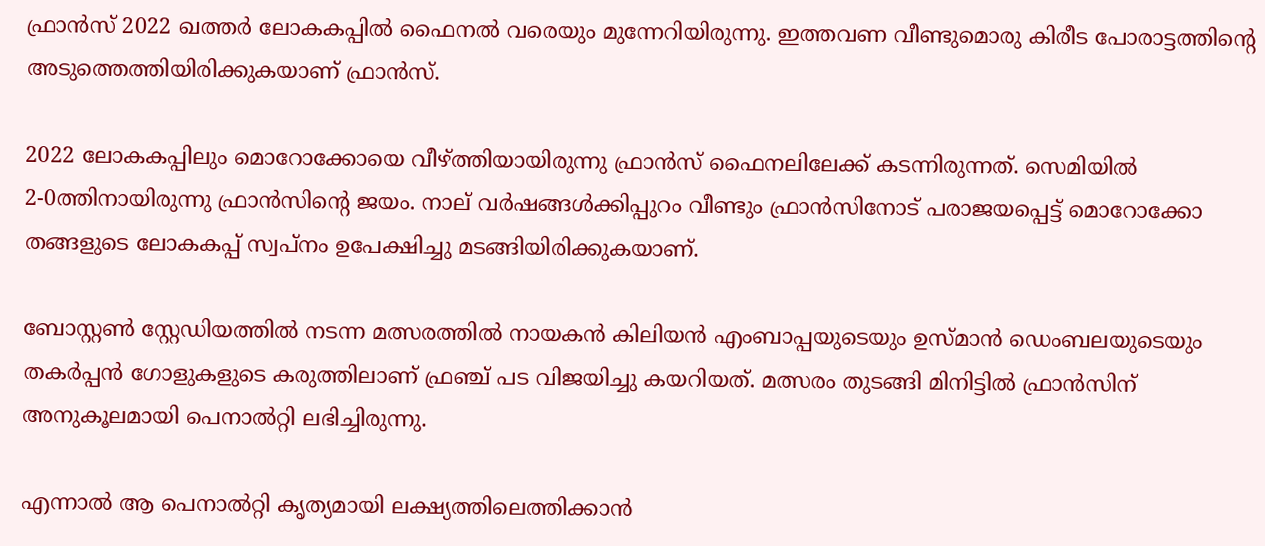ഫ്രാന്‍സ് 2022 ഖത്തര്‍ ലോകകപ്പില്‍ ഫൈനല്‍ വരെയും മുന്നേറിയിരുന്നു. ഇത്തവണ വീണ്ടുമൊരു കിരീട പോരാട്ടത്തിന്റെ അടുത്തെത്തിയിരിക്കുകയാണ് ഫ്രാന്‍സ്.

2022 ലോകകപ്പിലും മൊറോക്കോയെ വീഴ്ത്തിയായിരുന്നു ഫ്രാന്‍സ് ഫൈനലിലേക്ക് കടന്നിരുന്നത്. സെമിയില്‍ 2-0ത്തിനായിരുന്നു ഫ്രാന്‍സിന്റെ ജയം. നാല് വര്‍ഷങ്ങള്‍ക്കിപ്പുറം വീണ്ടും ഫ്രാന്‍സിനോട് പരാജയപ്പെട്ട് മൊറോക്കോ തങ്ങളുടെ ലോകകപ്പ് സ്വപ്നം ഉപേക്ഷിച്ചു മടങ്ങിയിരിക്കുകയാണ്.

ബോസ്റ്റണ്‍ സ്റ്റേഡിയത്തില്‍ നടന്ന മത്സരത്തില്‍ നായകന്‍ കിലിയന്‍ എംബാപ്പയുടെയും ഉസ്മാന്‍ ഡെംബലയുടെയും തകര്‍പ്പന്‍ ഗോളുകളുടെ കരുത്തിലാണ് ഫ്രഞ്ച് പട വിജയിച്ചു കയറിയത്. മത്സരം തുടങ്ങി മിനിട്ടില്‍ ഫ്രാന്‍സിന് അനുകൂലമായി പെനാല്‍റ്റി ലഭിച്ചിരുന്നു.

എന്നാല്‍ ആ പെനാല്‍റ്റി കൃത്യമായി ലക്ഷ്യത്തിലെത്തിക്കാന്‍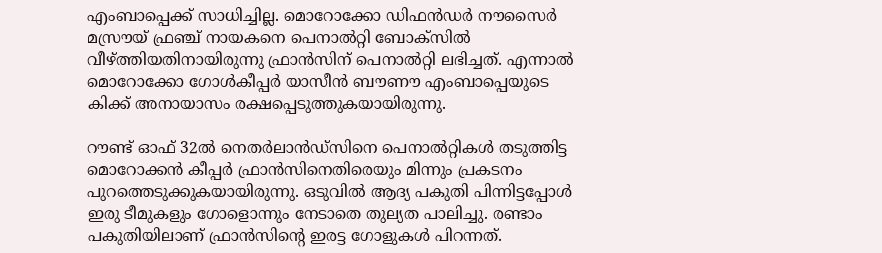എംബാപ്പെക്ക് സാധിച്ചില്ല. മൊറോക്കോ ഡിഫന്‍ഡര്‍ നൗസൈര്‍ മസ്രൗയ് ഫ്രഞ്ച് നായകനെ പെനാല്‍റ്റി ബോക്‌സില്‍ വീഴ്ത്തിയതിനായിരുന്നു ഫ്രാന്‍സിന് പെനാല്‍റ്റി ലഭിച്ചത്. എന്നാല്‍ മൊറോക്കോ ഗോള്‍കീപ്പര്‍ യാസീന്‍ ബൗണൗ എംബാപ്പെയുടെ കിക്ക് അനായാസം രക്ഷപ്പെടുത്തുകയായിരുന്നു.

റൗണ്ട് ഓഫ് 32ല്‍ നെതര്‍ലാന്‍ഡ്‌സിനെ പെനാല്‍റ്റികള്‍ തടുത്തിട്ട മൊറോക്കന്‍ കീപ്പര്‍ ഫ്രാന്‍സിനെതിരെയും മിന്നും പ്രകടനം പുറത്തെടുക്കുകയായിരുന്നു. ഒടുവില്‍ ആദ്യ പകുതി പിന്നിട്ടപ്പോള്‍ ഇരു ടീമുകളും ഗോളൊന്നും നേടാതെ തുല്യത പാലിച്ചു. രണ്ടാം പകുതിയിലാണ് ഫ്രാന്‍സിന്റെ ഇരട്ട ഗോളുകള്‍ പിറന്നത്.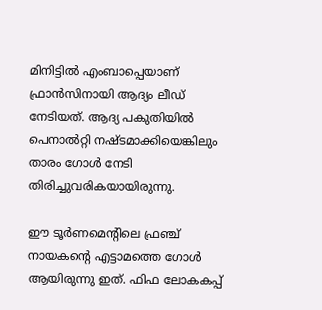മിനിട്ടില്‍ എംബാപ്പെയാണ് ഫ്രാന്‍സിനായി ആദ്യം ലീഡ് നേടിയത്. ആദ്യ പകുതിയില്‍ പെനാല്‍റ്റി നഷ്ടമാക്കിയെങ്കിലും താരം ഗോള്‍ നേടി തിരിച്ചുവരികയായിരുന്നു.

ഈ ടൂര്‍ണമെന്റിലെ ഫ്രഞ്ച് നായകന്റെ എട്ടാമത്തെ ഗോള്‍ ആയിരുന്നു ഇത്. ഫിഫ ലോകകപ്പ്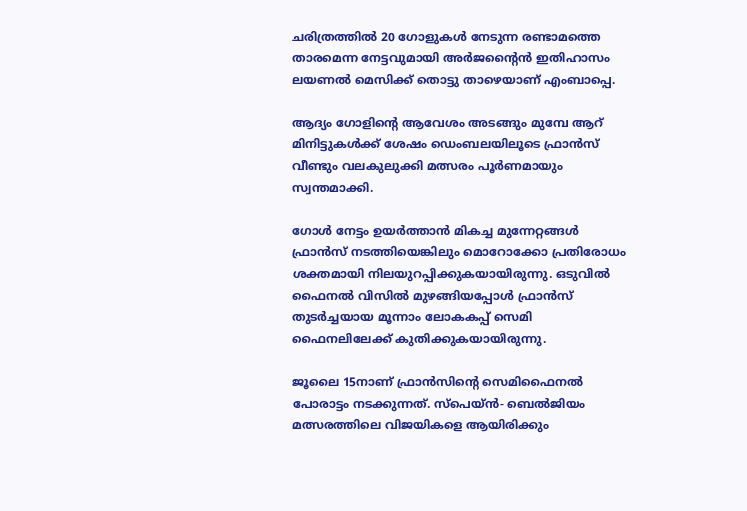ചരിത്രത്തില്‍ 20 ഗോളുകള്‍ നേടുന്ന രണ്ടാമത്തെ താരമെന്ന നേട്ടവുമായി അര്‍ജന്റൈന്‍ ഇതിഹാസം ലയണല്‍ മെസിക്ക് തൊട്ടു താഴെയാണ് എംബാപ്പെ.

ആദ്യം ഗോളിന്റെ ആവേശം അടങ്ങും മുമ്പേ ആറ് മിനിട്ടുകള്‍ക്ക് ശേഷം ഡെംബലയിലൂടെ ഫ്രാന്‍സ് വീണ്ടും വലകുലുക്കി മത്സരം പൂര്‍ണമായും സ്വന്തമാക്കി.

ഗോള്‍ നേട്ടം ഉയര്‍ത്താന്‍ മികച്ച മുന്നേറ്റങ്ങള്‍ ഫ്രാന്‍സ് നടത്തിയെങ്കിലും മൊറോക്കോ പ്രതിരോധം ശക്തമായി നിലയുറപ്പിക്കുകയായിരുന്നു. ഒടുവില്‍ ഫൈനല്‍ വിസില്‍ മുഴങ്ങിയപ്പോള്‍ ഫ്രാന്‍സ് തുടര്‍ച്ചയായ മൂന്നാം ലോകകപ്പ് സെമി ഫൈനലിലേക്ക് കുതിക്കുകയായിരുന്നു.

ജൂലൈ 15നാണ് ഫ്രാന്‍സിന്റെ സെമിഫൈനല്‍ പോരാട്ടം നടക്കുന്നത്. സ്പെയ്ന്‍- ബെല്‍ജിയം മത്സരത്തിലെ വിജയികളെ ആയിരിക്കും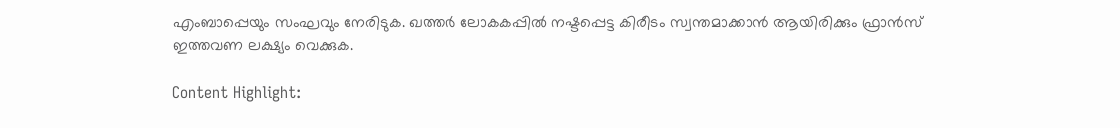എംബാപ്പെയും സംഘവും നേരിടുക. ഖത്തര്‍ ലോകകപ്പില്‍ നഷ്ടപ്പെട്ട കിരീടം സ്വന്തമാക്കാന്‍ ആയിരിക്കും ഫ്രാന്‍സ് ഇത്തവണ ലക്ഷ്യം വെക്കുക.

Content Highlight: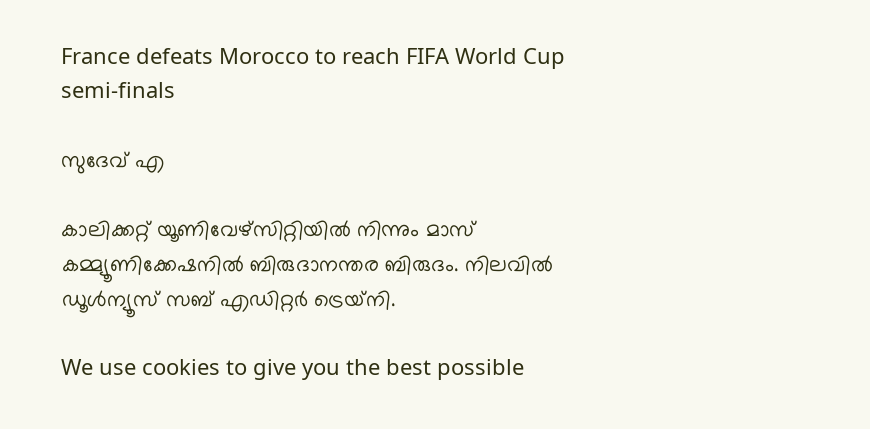France defeats Morocco to reach FIFA World Cup semi-finals

സുദേവ് എ

കാലിക്കറ്റ് യൂണിവേഴ്‌സിറ്റിയില്‍ നിന്നും മാസ് കമ്മ്യൂണിക്കേഷനില്‍ ബിരുദാനന്തര ബിരുദം. നിലവില്‍ ഡൂള്‍ന്യൂസ് സബ് എഡിറ്റര്‍ ട്രെയ്‌നി.

We use cookies to give you the best possible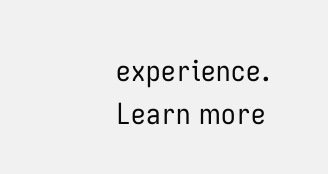experience. Learn more